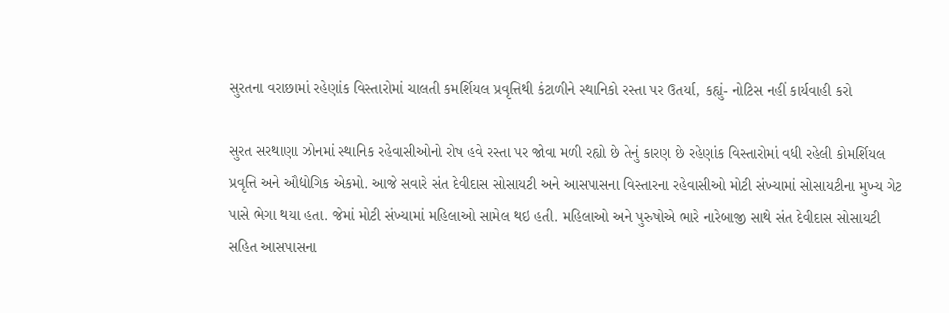સુરતના વરાછામાં રહેણાંક વિસ્તારોમાં ચાલતી કમર્શિયલ પ્રવૃત્તિથી કંટાળીને સ્થાનિકો રસ્તા પર ઉતર્યા, કહ્યું- નોટિસ નહીં કાર્યવાહી કરો

સુરત સરથાણા ઝોનમાં સ્થાનિક રહેવાસીઓનો રોષ હવે રસ્તા પર જોવા મળી રહ્યો છે તેનું કારણ છે રહેણાંક વિસ્તારોમાં વધી રહેલી કોમર્શિયલ પ્રવૃત્તિ અને ઔદ્યોગિક એકમો. આજે સવારે સંત દેવીદાસ સોસાયટી અને આસપાસના વિસ્તારના રહેવાસીઓ મોટી સંખ્યામાં સોસાયટીના મુખ્ય ગેટ પાસે ભેગા થયા હતા. જેમાં મોટી સંખ્યામાં મહિલાઓ સામેલ થઇ હતી. મહિલાઓ અને પુરુષોએ ભારે નારેબાજી સાથે સંત દેવીદાસ સોસાયટી સહિત આસપાસના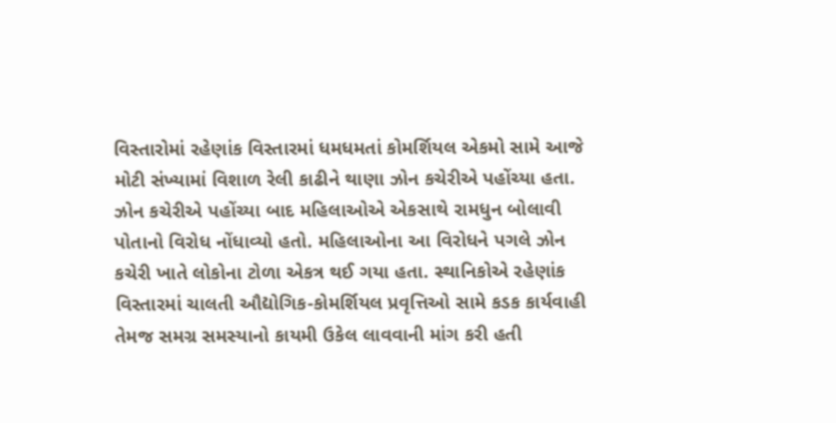વિસ્તારોમાં રહેણાંક વિસ્તારમાં ધમધમતાં કોમર્શિયલ એકમો સામે આજે મોટી સંખ્યામાં વિશાળ રેલી કાઢીને થાણા ઝોન કચેરીએ પહોંચ્યા હતા. ઝોન કચેરીએ પહોંચ્યા બાદ મહિલાઓએ એકસાથે રામધુન બોલાવી પોતાનો વિરોધ નોંધાવ્યો હતો. મહિલાઓના આ વિરોધને પગલે ઝોન કચેરી ખાતે લોકોના ટોળા એકત્ર થઈ ગયા હતા. સ્થાનિકોએ રહેણાંક વિસ્તારમાં ચાલતી ઔદ્યોગિક-કોમર્શિયલ પ્રવૃત્તિઓ સામે કડક કાર્યવાહી તેમજ સમગ્ર સમસ્યાનો કાયમી ઉકેલ લાવવાની માંગ કરી હતી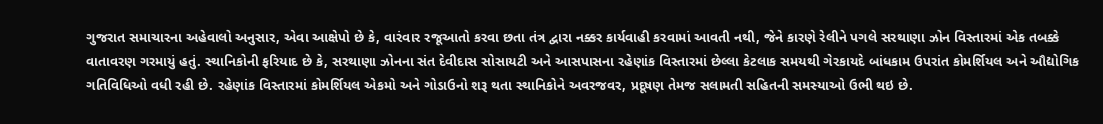ગુજરાત સમાચારના અહેવાલો અનુસાર, એવા આક્ષેપો છે કે, વારંવાર રજૂઆતો કરવા છતા તંત્ર દ્વારા નક્કર કાર્યવાહી કરવામાં આવતી નથી, જેને કારણે રેલીને પગલે સરથાણા ઝોન વિસ્તારમાં એક તબક્કે વાતાવરણ ગરમાયું હતું. સ્થાનિકોની ફરિયાદ છે કે, સરથાણા ઝોનના સંત દેવીદાસ સોસાયટી અને આસપાસના રહેણાંક વિસ્તારમાં છેલ્લા કેટલાક સમયથી ગેરકાયદે બાંધકામ ઉપરાંત કોમર્શિયલ અને ઔદ્યોગિક ગતિવિધિઓ વધી રહી છે. રહેણાંક વિસ્તારમાં કોમર્શિયલ એકમો અને ગોડાઉનો શરૂ થતા સ્થાનિકોને અવરજવર, પ્રદૂષણ તેમજ સલામતી સહિતની સમસ્યાઓ ઉભી થઇ છે.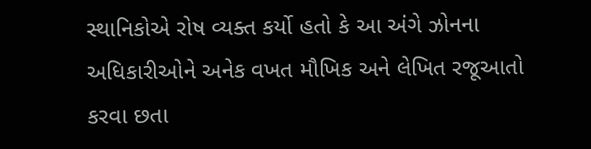સ્થાનિકોએ રોષ વ્યક્ત કર્યો હતો કે આ અંગે ઝોનના અધિકારીઓને અનેક વખત મૌખિક અને લેખિત રજૂઆતો કરવા છતા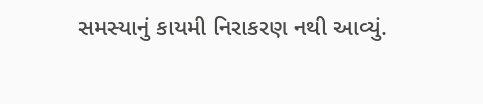સમસ્યાનું કાયમી નિરાકરણ નથી આવ્યું.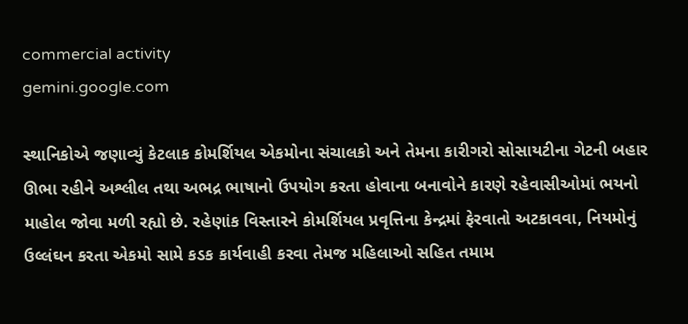commercial activity
gemini.google.com

સ્થાનિકોએ જણાવ્યું કેટલાક કોમર્શિયલ એકમોના સંચાલકો અને તેમના કારીગરો સોસાયટીના ગેટની બહાર ઊભા રહીને અશ્લીલ તથા અભદ્ર ભાષાનો ઉપયોગ કરતા હોવાના બનાવોને કારણે રહેવાસીઓમાં ભયનો માહોલ જોવા મળી રહ્યો છે. રહેણાંક વિસ્તારને કોમર્શિયલ પ્રવૃત્તિના કેન્દ્રમાં ફેરવાતો અટકાવવા, નિયમોનું ઉલ્લંઘન કરતા એકમો સામે કડક કાર્યવાહી કરવા તેમજ મહિલાઓ સહિત તમામ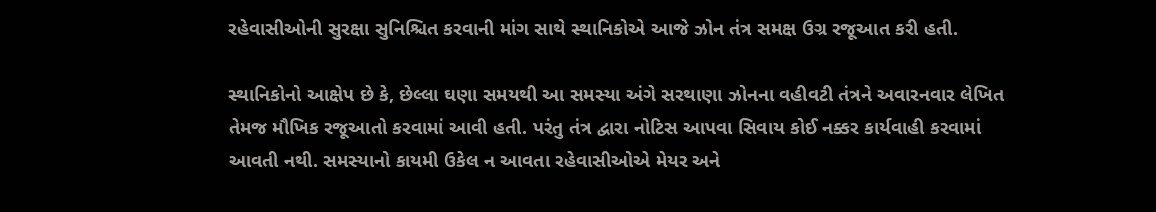રહેવાસીઓની સુરક્ષા સુનિશ્ચિત કરવાની માંગ સાથે સ્થાનિકોએ આજે ઝોન તંત્ર સમક્ષ ઉગ્ર રજૂઆત કરી હતી.

સ્થાનિકોનો આક્ષેપ છે કે, છેલ્લા ઘણા સમયથી આ સમસ્યા અંગે સરથાણા ઝોનના વહીવટી તંત્રને અવારનવાર લેખિત તેમજ મૌખિક રજૂઆતો કરવામાં આવી હતી. પરંતુ તંત્ર દ્વારા નોટિસ આપવા સિવાય કોઈ નક્કર કાર્યવાહી કરવામાં આવતી નથી. સમસ્યાનો કાયમી ઉકેલ ન આવતા રહેવાસીઓએ મેયર અને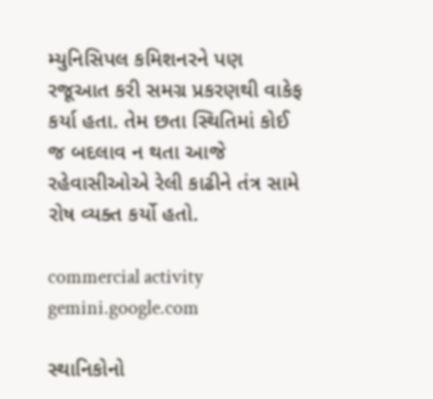મ્યુનિસિપલ કમિશનરને પણ રજૂઆત કરી સમગ્ર પ્રકરણથી વાકેફ કર્યા હતા. તેમ છતા સ્થિતિમાં કોઈ જ બદલાવ ન થતા આજે રહેવાસીઓએ રેલી કાઢીને તંત્ર સામે રોષ વ્યક્ત કર્યો હતો.

commercial activity
gemini.google.com

સ્થાનિકોનો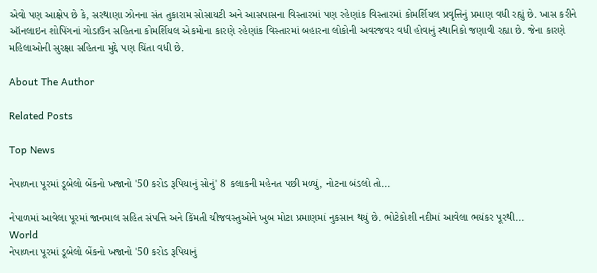એવો પણ આક્ષેપ છે કે, સરથાણા ઝોનના સંત તુકારામ સોસાયટી અને આસપાસના વિસ્તારમાં પણ રહેણાંક વિસ્તારમાં કોમર્શિયલ પ્રવૃત્તિનું પ્રમાણ વધી રહ્યું છે. ખાસ કરીને ઑનલાઇન શોપિંગનાં ગોડાઉન સહિતના કોમર્શિયલ એકમોના કારણે રહેણાંક વિસ્તારમાં બહારના લોકોની અવરજવર વધી હોવાનું સ્થાનિકો જણાવી રહ્યા છે. જેના કારણે મહિલાઓની સુરક્ષા સહિતના મુદ્દે પણ ચિંતા વધી છે.

About The Author

Related Posts

Top News

નેપાળના પૂરમાં ડૂબેલો બેંકનો ખજાનો '50 કરોડ રૂપિયાનું સોનું' 8 કલાકની મહેનત પછી મળ્યું, નોટના બંડલો તો...

નેપાળમાં આવેલા પૂરમાં જાનમાલ સહિત સંપત્તિ અને કિંમતી ચીજવસ્તુઓને ખુબ મોટા પ્રમાણમાં નુકસાન થયું છે. ભોટેકોશી નદીમાં આવેલા ભયંકર પૂરથી...
World
નેપાળના પૂરમાં ડૂબેલો બેંકનો ખજાનો '50 કરોડ રૂપિયાનું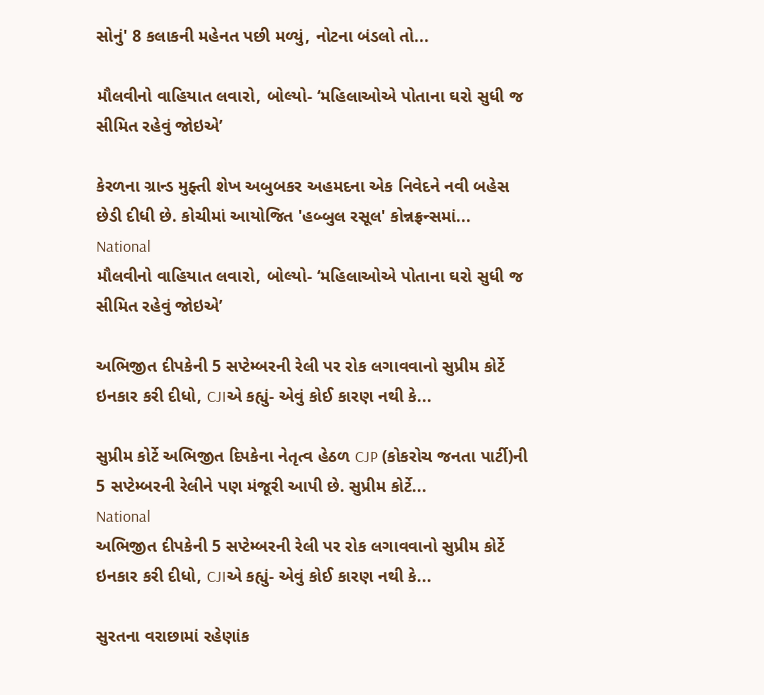સોનું' 8 કલાકની મહેનત પછી મળ્યું, નોટના બંડલો તો...

મૌલવીનો વાહિયાત લવારો, બોલ્યો- ‘મહિલાઓએ પોતાના ઘરો સુધી જ સીમિત રહેવું જોઇએ’

કેરળના ગ્રાન્ડ મુફ્તી શેખ અબુબકર અહમદના એક નિવેદને નવી બહેસ છેડી દીધી છે. કોચીમાં આયોજિત 'હબ્બુલ રસૂલ' કોન્નફ્રન્સમાં...
National
મૌલવીનો વાહિયાત લવારો, બોલ્યો- ‘મહિલાઓએ પોતાના ઘરો સુધી જ સીમિત રહેવું જોઇએ’

અભિજીત દીપકેની 5 સપ્ટેમ્બરની રેલી પર રોક લગાવવાનો સુપ્રીમ કોર્ટે ઇનકાર કરી દીધો, CJIએ કહ્યું- એવું કોઈ કારણ નથી કે...

સુપ્રીમ કોર્ટે અભિજીત દિપકેના નેતૃત્વ હેઠળ CJP (કોકરોચ જનતા પાર્ટી)ની 5 સપ્ટેમ્બરની રેલીને પણ મંજૂરી આપી છે. સુપ્રીમ કોર્ટે...
National
અભિજીત દીપકેની 5 સપ્ટેમ્બરની રેલી પર રોક લગાવવાનો સુપ્રીમ કોર્ટે ઇનકાર કરી દીધો, CJIએ કહ્યું- એવું કોઈ કારણ નથી કે...

સુરતના વરાછામાં રહેણાંક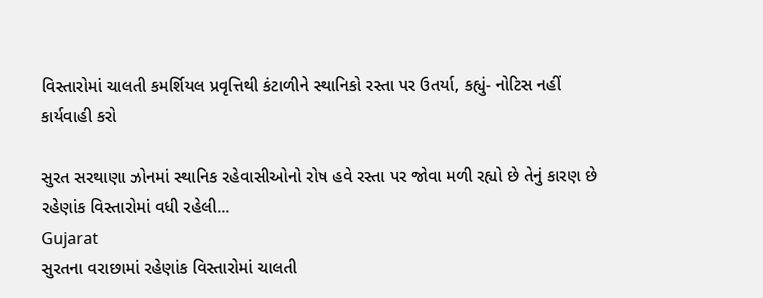વિસ્તારોમાં ચાલતી કમર્શિયલ પ્રવૃત્તિથી કંટાળીને સ્થાનિકો રસ્તા પર ઉતર્યા, કહ્યું- નોટિસ નહીં કાર્યવાહી કરો

સુરત સરથાણા ઝોનમાં સ્થાનિક રહેવાસીઓનો રોષ હવે રસ્તા પર જોવા મળી રહ્યો છે તેનું કારણ છે રહેણાંક વિસ્તારોમાં વધી રહેલી...
Gujarat
સુરતના વરાછામાં રહેણાંક વિસ્તારોમાં ચાલતી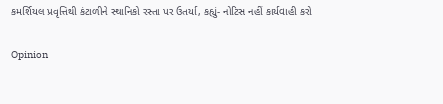કમર્શિયલ પ્રવૃત્તિથી કંટાળીને સ્થાનિકો રસ્તા પર ઉતર્યા, કહ્યું- નોટિસ નહીં કાર્યવાહી કરો

Opinion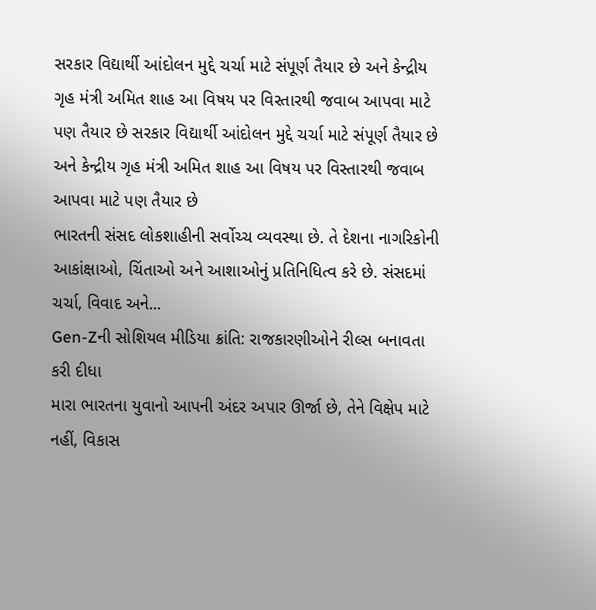સરકાર વિદ્યાર્થી આંદોલન મુદ્દે ચર્ચા માટે સંપૂર્ણ તૈયાર છે અને કેન્દ્રીય ગૃહ મંત્રી અમિત શાહ આ વિષય પર વિસ્તારથી જવાબ આપવા માટે પણ તૈયાર છે સરકાર વિદ્યાર્થી આંદોલન મુદ્દે ચર્ચા માટે સંપૂર્ણ તૈયાર છે અને કેન્દ્રીય ગૃહ મંત્રી અમિત શાહ આ વિષય પર વિસ્તારથી જવાબ આપવા માટે પણ તૈયાર છે
ભારતની સંસદ લોકશાહીની સર્વોચ્ચ વ્યવસ્થા છે. તે દેશના નાગરિકોની આકાંક્ષાઓ, ચિંતાઓ અને આશાઓનું પ્રતિનિધિત્વ કરે છે. સંસદમાં ચર્ચા, વિવાદ અને...
Gen-Zની સોશિયલ મીડિયા ક્રાંતિ: રાજકારણીઓને રીલ્સ બનાવતા કરી દીધા
મારા ભારતના યુવાનો આપની અંદર અપાર ઊર્જા છે, તેને વિક્ષેપ માટે નહીં, વિકાસ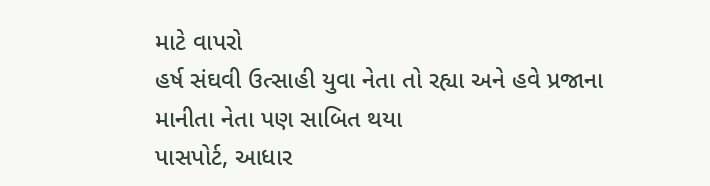માટે વાપરો
હર્ષ સંઘવી ઉત્સાહી યુવા નેતા તો રહ્યા અને હવે પ્રજાના માનીતા નેતા પણ સાબિત થયા
પાસપોર્ટ, આધાર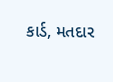કાર્ડ, મતદાર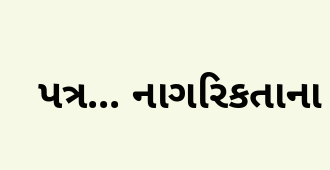પત્ર... નાગરિકતાના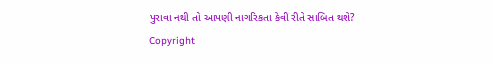પુરાવા નથી તો આપણી નાગરિકતા કેવી રીતે સાબિત થશે?
Copyright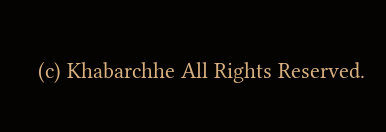(c) Khabarchhe All Rights Reserved.